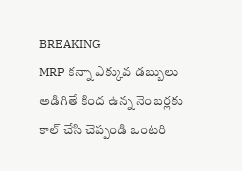BREAKING
MRP కన్నా ఎక్కువ డబ్బులు అడిగితే కింద ఉన్న నెంబర్లకు కాల్ చేసి చెప్పండి ఒంటరి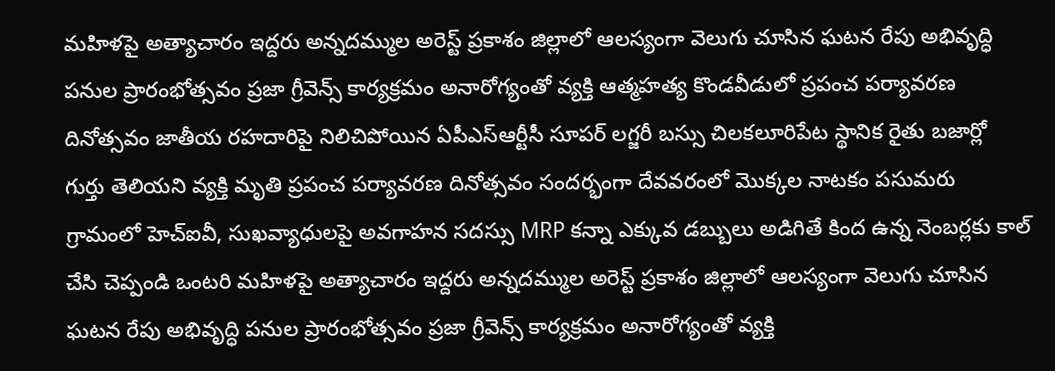మహిళపై అత్యాచారం ఇద్దరు అన్నదమ్ముల అరెస్ట్ ప్రకాశం జిల్లాలో ఆలస్యంగా వెలుగు చూసిన ఘటన రేపు అభివృద్ధి పనుల ప్రారంభోత్సవం ప్రజా గ్రీవెన్స్ కార్యక్రమం అనారోగ్యంతో వ్యక్తి ఆత్మహత్య కొండవీడులో ప్రపంచ పర్యావరణ దినోత్సవం జాతీయ రహదారిపై నిలిచిపోయిన ఏపీఎస్ఆర్టీసీ సూపర్ లగ్జరీ బస్సు చిలకలూరిపేట స్థానిక రైతు బజార్లో గుర్తు తెలియని వ్యక్తి మృతి ప్రపంచ పర్యావరణ దినోత్సవం సందర్భంగా దేవవరంలో మొక్కల నాటకం పసుమరు గ్రామంలో హెచ్‌ఐవీ, సుఖవ్యాధులపై అవగాహన సదస్సు MRP కన్నా ఎక్కువ డబ్బులు అడిగితే కింద ఉన్న నెంబర్లకు కాల్ చేసి చెప్పండి ఒంటరి మహిళపై అత్యాచారం ఇద్దరు అన్నదమ్ముల అరెస్ట్ ప్రకాశం జిల్లాలో ఆలస్యంగా వెలుగు చూసిన ఘటన రేపు అభివృద్ధి పనుల ప్రారంభోత్సవం ప్రజా గ్రీవెన్స్ కార్యక్రమం అనారోగ్యంతో వ్యక్తి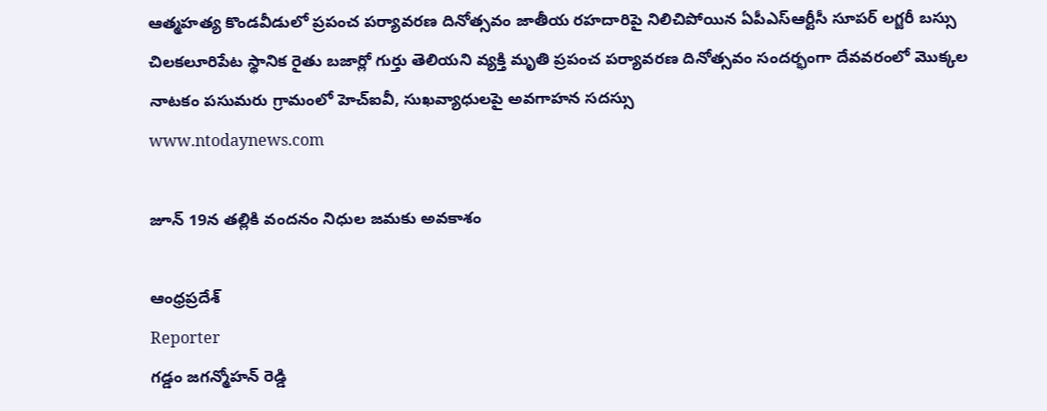ఆత్మహత్య కొండవీడులో ప్రపంచ పర్యావరణ దినోత్సవం జాతీయ రహదారిపై నిలిచిపోయిన ఏపీఎస్ఆర్టీసీ సూపర్ లగ్జరీ బస్సు చిలకలూరిపేట స్థానిక రైతు బజార్లో గుర్తు తెలియని వ్యక్తి మృతి ప్రపంచ పర్యావరణ దినోత్సవం సందర్భంగా దేవవరంలో మొక్కల నాటకం పసుమరు గ్రామంలో హెచ్‌ఐవీ, సుఖవ్యాధులపై అవగాహన సదస్సు
www.ntodaynews.com

జూన్ 19న తల్లికి వందనం నిధుల జమకు అవకాశం

ఆంధ్రప్రదేశ్
Reporter
గడ్డం జగన్మోహన్ రెడ్డి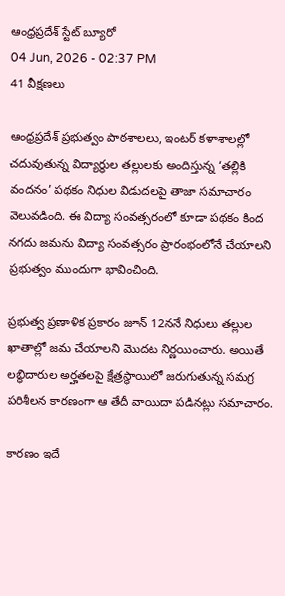ఆంధ్రప్రదేశ్ స్టేట్ బ్యూరో
04 Jun, 2026 - 02:37 PM
41 వీక్షణలు

ఆంధ్రప్రదేశ్ ప్రభుత్వం పాఠశాలలు, ఇంటర్ కళాశాలల్లో చదువుతున్న విద్యార్థుల తల్లులకు అందిస్తున్న ‘తల్లికి వందనం’ పథకం నిధుల విడుదలపై తాజా సమాచారం వెలువడింది. ఈ విద్యా సంవత్సరంలో కూడా పథకం కింద నగదు జమను విద్యా సంవత్సరం ప్రారంభంలోనే చేయాలని ప్రభుత్వం ముందుగా భావించింది.

ప్రభుత్వ ప్రణాళిక ప్రకారం జూన్ 12ననే నిధులు తల్లుల ఖాతాల్లో జమ చేయాలని మొదట నిర్ణయించారు. అయితే లబ్ధిదారుల అర్హతలపై క్షేత్రస్థాయిలో జరుగుతున్న సమగ్ర పరిశీలన కారణంగా ఆ తేదీ వాయిదా పడినట్లు సమాచారం.

కారణం ఇదే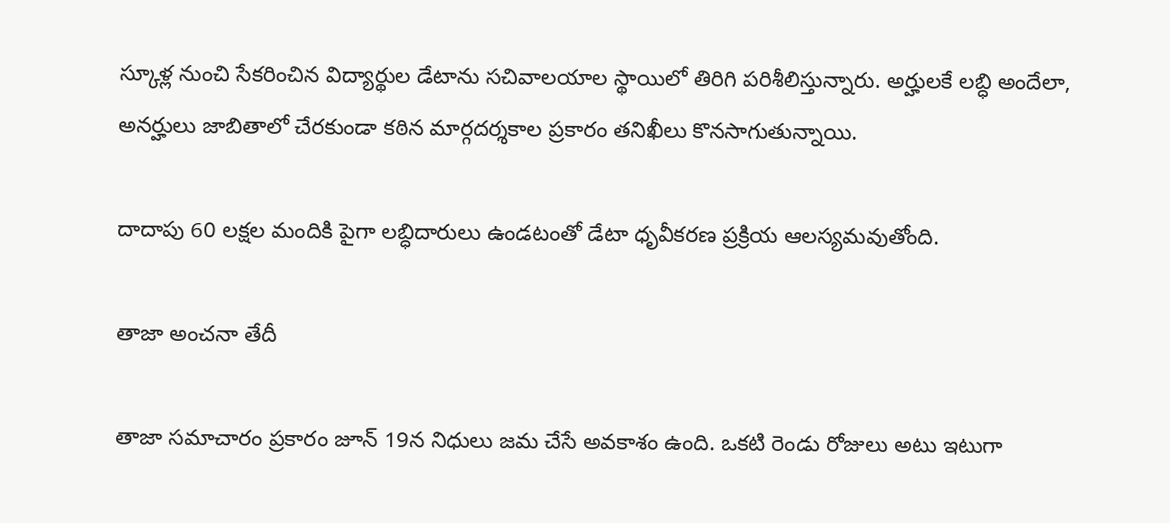స్కూళ్ల నుంచి సేకరించిన విద్యార్థుల డేటాను సచివాలయాల స్థాయిలో తిరిగి పరిశీలిస్తున్నారు. అర్హులకే లబ్ధి అందేలా, అనర్హులు జాబితాలో చేరకుండా కఠిన మార్గదర్శకాల ప్రకారం తనిఖీలు కొనసాగుతున్నాయి.

దాదాపు 60 లక్షల మందికి పైగా లబ్ధిదారులు ఉండటంతో డేటా ధృవీకరణ ప్రక్రియ ఆలస్యమవుతోంది.

తాజా అంచనా తేదీ

తాజా సమాచారం ప్రకారం జూన్ 19న నిధులు జమ చేసే అవకాశం ఉంది. ఒకటి రెండు రోజులు అటు ఇటుగా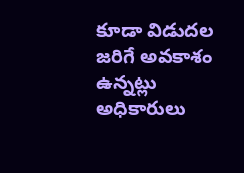కూడా విడుదల జరిగే అవకాశం ఉన్నట్లు అధికారులు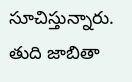సూచిస్తున్నారు. తుది జాబితా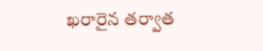ఖరారైన తర్వాత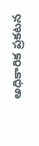అధికారిక ప్రకటన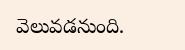వెలువడనుంది.